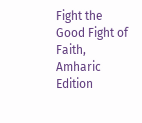Fight the Good Fight of Faith, Amharic Edition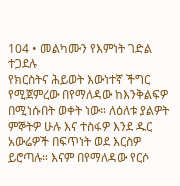104 • መልካሙን የእምነት ገድል ተጋደሉ
የክርስትና ሕይወት እውነተኛ ችግር የሚጀምረው በየማለዳው ከእንቅልፍዎ በሚነሱበት ወቀት ነው። ለዕለቱ ያልዎት ምኞትዎ ሁሉ እና ተስፋዎ እንደ ዱር አውሬዎች በፍጥነት ወደ እርስዎ ይሮጣሉ። እናም በየማለዳው የርሶ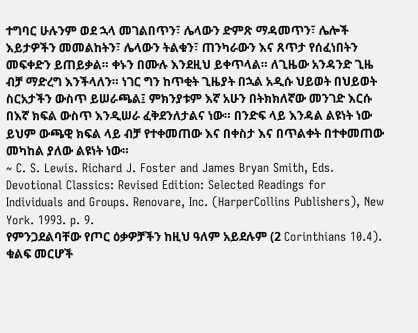ተግባር ሁሉንም ወደ ኋላ መገልበጥን፣ ሌላውን ድምጽ ማዳመጥን፣ ሌሎች እይታዎችን መመልከትን፣ ሌላውን ትልቁን፣ ጠንካራውን እና ጸጥታ የሰፈነበትን መፍቀድን ይጠይቃል። ቀኑን በሙሉ እንደዚህ ይቀጥላል። ለጊዜው አንዳንድ ጊዜ ብቻ ማድረግ እንችላለን። ነገር ግን ከጥቂት ጊዜያት በኋል አዲሱ ህይወት በህይወት ስርአታችን ውስጥ ይሠራጫል፤ ምክንያቱም እኛ አሁን በትክክለኛው መንገድ እርሱ በእኛ ክፍል ውስጥ እንዲሠራ ፈቅደንለታልና ነው። በንድፍ ላይ እንዳል ልዩነት ነው ይህም ውጫዊ ክፍል ላይ ብቻ የተቀመጠው እና በቀስታ እና በጥልቀት በተቀመጠው መካከል ያለው ልዩነት ነው።
~ C. S. Lewis. Richard J. Foster and James Bryan Smith, Eds. Devotional Classics: Revised Edition: Selected Readings for Individuals and Groups. Renovare, Inc. (HarperCollins Publishers), New York. 1993. p. 9.
የምንጋደልባቸው የጦር ዕቃዎቻችን ከዚህ ዓለም አይደሉም (2 Corinthians 10.4).
ቁልፍ መርሆች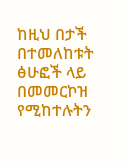ከዚህ በታች በተመለከቱት ፅሁፎች ላይ በመመርኮዝ የሚከተሉትን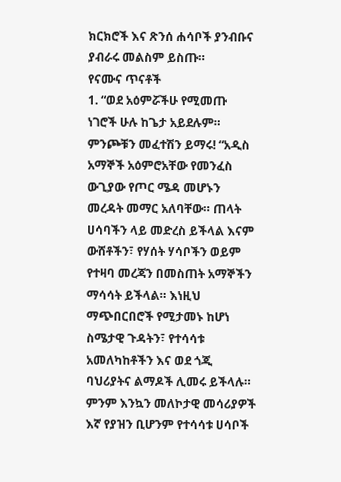ክርክሮች እና ጽንሰ ሐሳቦች ያንብቡና ያብራሩ መልስም ይስጡ።
የናሙና ጥናቶች
1. “ወደ አዕምሯችሁ የሚመጡ ነገሮች ሁሉ ከጌታ አይደሉም። ምንጮቹን መፈተሽን ይማሩ! “አዲስ አማኞች አዕምሮአቸው የመንፈስ ውጊያው የጦር ሜዳ መሆኑን መረዳት መማር አለባቸው። ጠላት ሀሳባችን ላይ መድረስ ይችላል እናም ውሸቶችን፣ የሃሰት ሃሳቦችን ወይም የተዛባ መረጃን በመስጠት አማኞችን ማሳሳት ይችላል። እነዚህ ማጭበርበሮች የሚታመኑ ከሆነ ስሜታዊ ጉዳትን፣ የተሳሳቱ አመለካከቶችን እና ወደ ጎጂ ባህሪያትና ልማዶች ሊመሩ ይችላሉ። ምንም እንኳን መለኮታዊ መሳሪያዎች እኛ የያዝን ቢሆንም የተሳሳቱ ሀሳቦች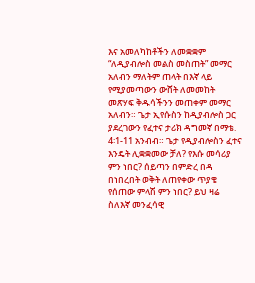እና አመለካከቶችን ለመቋቋም “ለዲያብሎስ መልስ መስጠት” መማር አለብን ማለትም ጠላት በእኛ ላይ የሚያመጣውን ውሸት ለመመከት መጽሃፍ ቅዱሳችንን መጠቀም መማር አለብን። ጌታ ኢየሱስን ከዲያብሎስ ጋር ያደረገውን የፈተና ታሪክ ዳግመኛ በማቴ. 4፡1-11 አንብብ። ጌታ የዲያብሎስን ፈተና እንዴት ሊቋቋመው ቻለ? የእሱ መሳሪያ ምን ነበር? ሰይጣን በምድረ በዳ በነበረበት ወቅት ለጠየቀው ጥያቄ የሰጠው ምላሽ ምን ነበር? ይህ ዛሬ ስለእኛ መንፈሳዊ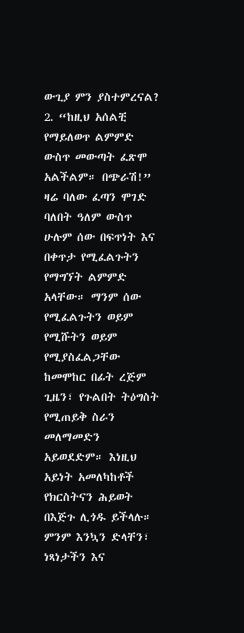ውጊያ ምን ያስተምረናል? 2. “ከዚህ አሰልቺ የማይለወጥ ልምምድ ውስጥ መውጣት ፈጽሞ አልችልም። በጭራሽ!” ዛሬ ባለው ፈጣን ሞገድ ባለበት ዓለም ውስጥ ሁሉም ሰው በፍጥነት እና በቀጥታ የሚፈልጉትን የማግኘት ልምምድ አላቸው። ማንም ሰው የሚፈልጉትን ወይም የሚሹትን ወይም የሚያስፈልጋቸው ከመሞከር በፊት ረጅም ጊዜን፣ የጉልበት ትዕግስት የሚጠይቅ ስራን መለማመድን አይወደድም። እነዚህ አይነት አመለካከቶች የክርስትናን ሕይወት በእጅጉ ሊጎዱ ይችላሉ። ምንም እንኳን ድላቸን፣ ነጻነታችን እና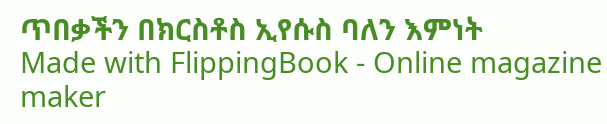ጥበቃችን በክርስቶስ ኢየሱስ ባለን እምነት
Made with FlippingBook - Online magazine maker